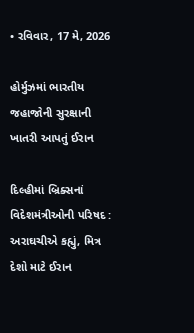• રવિવાર, 17 મે, 2026

હોર્મુઝમાં ભારતીય જહાજોની સુરક્ષાની ખાતરી આપતું ઈરાન

દિલ્હીમાં બ્રિક્સનાં વિદેશમંત્રીઓની પરિષદ : અરાઘચીએ કહ્યું, મિત્ર દેશો માટે ઈરાન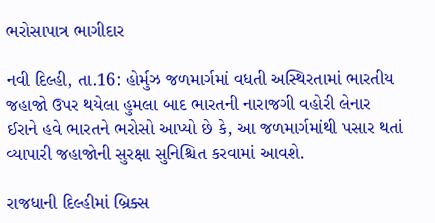ભરોસાપાત્ર ભાગીદાર

નવી દિલ્હી, તા.16: હોર્મુઝ જળમાર્ગમાં વધતી અસ્થિરતામાં ભારતીય જહાજો ઉપર થયેલા હુમલા બાદ ભારતની નારાજગી વહોરી લેનાર ઈરાને હવે ભારતને ભરોસો આપ્યો છે કે, આ જળમાર્ગમાંથી પસાર થતાં વ્યાપારી જહાજોની સુરક્ષા સુનિશ્ચિત કરવામાં આવશે.

રાજધાની દિલ્હીમાં બ્રિક્સ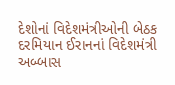દેશોનાં વિદેશમંત્રીઓની બેઠક દરમિયાન ઈરાનનાં વિદેશમંત્રી અબ્બાસ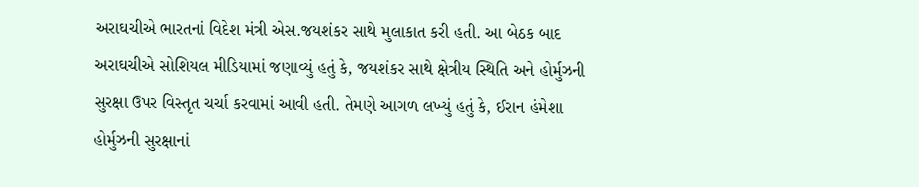અરાઘચીએ ભારતનાં વિદેશ મંત્રી એસ.જયશંકર સાથે મુલાકાત કરી હતી. આ બેઠક બાદ અરાઘચીએ સોશિયલ મીડિયામાં જણાવ્યું હતું કે, જયશંકર સાથે ક્ષેત્રીય સ્થિતિ અને હોર્મુઝની સુરક્ષા ઉપર વિસ્તૃત ચર્ચા કરવામાં આવી હતી. તેમણે આગળ લખ્યું હતું કે, ઈરાન હંમેશા હોર્મુઝની સુરક્ષાનાં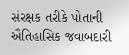સંરક્ષક તરીકે પોતાની ઐતિહાસિક જવાબદારી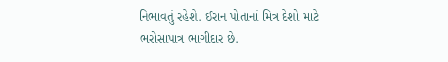નિભાવતું રહેશે. ઈરાન પોતાનાં મિત્ર દેશો માટે ભરોસાપાત્ર ભાગીદાર છે.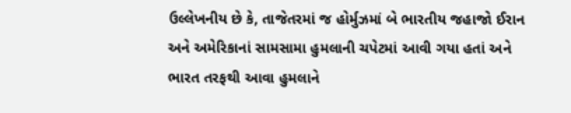ઉલ્લેખનીય છે કે, તાજેતરમાં જ હોર્મુઝમાં બે ભારતીય જહાજો ઈરાન અને અમેરિકાનાં સામસામા હુમલાની ચપેટમાં આવી ગયા હતાં અને ભારત તરફથી આવા હુમલાને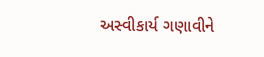અસ્વીકાર્ય ગણાવીને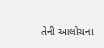તેની આલોચના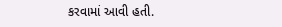કરવામાં આવી હતી.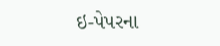ઇ-પેપરના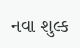નવા શુલ્ક